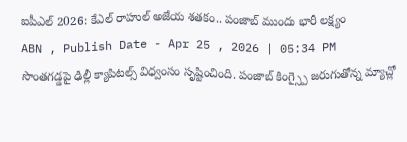ఐపీఎల్ 2026: కేఎల్ రాహుల్ అజేయ శతకం.. పంజాబ్ ముందు భారీ లక్ష్యం
ABN , Publish Date - Apr 25 , 2026 | 05:34 PM
సొంతగడ్డపై ఢిల్లీ క్యాపిటల్స్ విధ్వంసం సృష్టించింది. పంజాబ్ కింగ్స్పై జరుగుతోన్న మ్యాచ్లో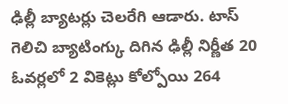ఢిల్లీ బ్యాటర్లు చెలరేగి ఆడారు. టాస్ గెలిచి బ్యాటింగ్కు దిగిన ఢిల్లీ నిర్ణీత 20 ఓవర్లలో 2 వికెట్లు కోల్పోయి 264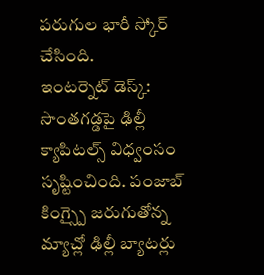పరుగుల భారీ స్కోర్ చేసింది.
ఇంటర్నెట్ డెస్క్: సొంతగడ్డపై ఢిల్లీ క్యాపిటల్స్ విధ్వంసం సృష్టించింది. పంజాబ్ కింగ్స్పై జరుగుతోన్న మ్యాచ్లో ఢిల్లీ బ్యాటర్లు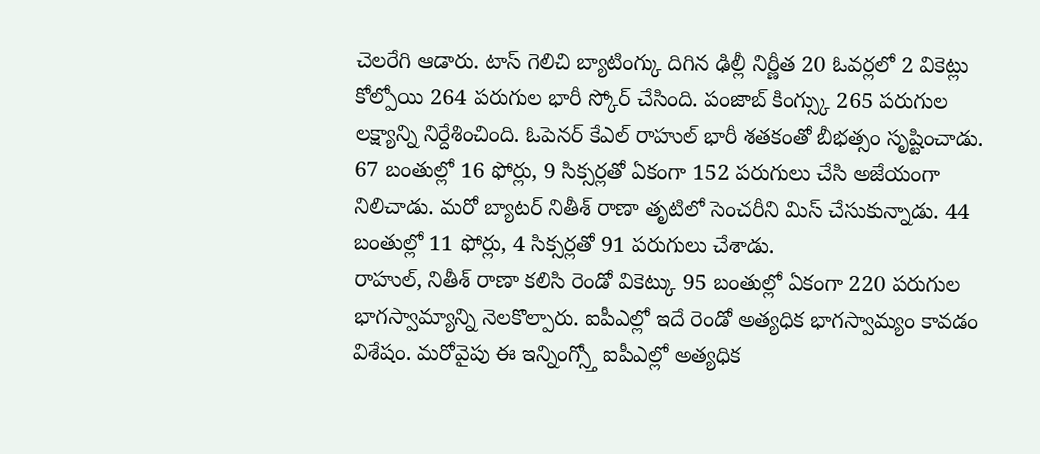చెలరేగి ఆడారు. టాస్ గెలిచి బ్యాటింగ్కు దిగిన ఢిల్లీ నిర్ణీత 20 ఓవర్లలో 2 వికెట్లు కోల్పోయి 264 పరుగుల భారీ స్కోర్ చేసింది. పంజాబ్ కింగ్స్కు 265 పరుగుల లక్ష్యాన్ని నిర్దేశించింది. ఓపెనర్ కేఎల్ రాహుల్ భారీ శతకంతో బీభత్సం సృష్టించాడు. 67 బంతుల్లో 16 ఫోర్లు, 9 సిక్సర్లతో ఏకంగా 152 పరుగులు చేసి అజేయంగా నిలిచాడు. మరో బ్యాటర్ నితీశ్ రాణా తృటిలో సెంచరీని మిస్ చేసుకున్నాడు. 44 బంతుల్లో 11 ఫోర్లు, 4 సిక్సర్లతో 91 పరుగులు చేశాడు.
రాహుల్, నితీశ్ రాణా కలిసి రెండో వికెట్కు 95 బంతుల్లో ఏకంగా 220 పరుగుల భాగస్వామ్యాన్ని నెలకొల్పారు. ఐపీఎల్లో ఇదే రెండో అత్యధిక భాగస్వామ్యం కావడం విశేషం. మరోవైపు ఈ ఇన్నింగ్స్తో ఐపీఎల్లో అత్యధిక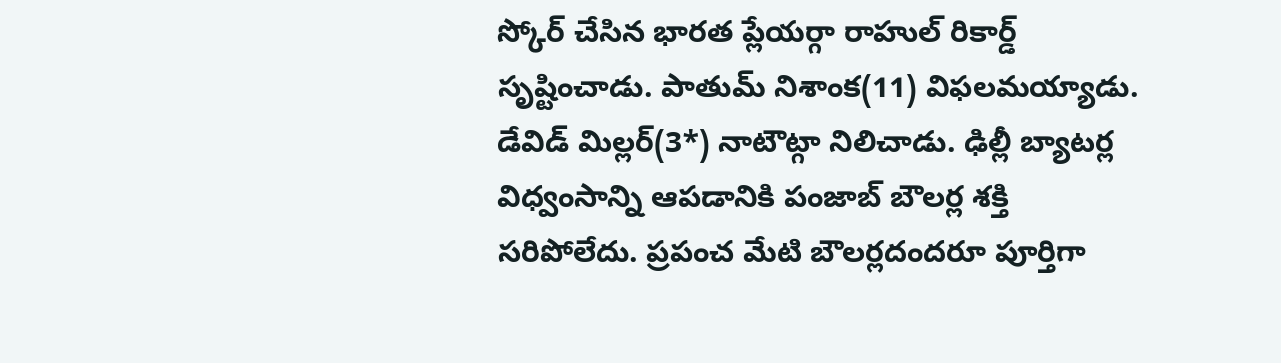స్కోర్ చేసిన భారత ప్లేయర్గా రాహుల్ రికార్డ్ సృష్టించాడు. పాతుమ్ నిశాంక(11) విఫలమయ్యాడు. డేవిడ్ మిల్లర్(3*) నాటౌట్గా నిలిచాడు. ఢిల్లీ బ్యాటర్ల విధ్వంసాన్ని ఆపడానికి పంజాబ్ బౌలర్ల శక్తి సరిపోలేదు. ప్రపంచ మేటి బౌలర్లదందరూ పూర్తిగా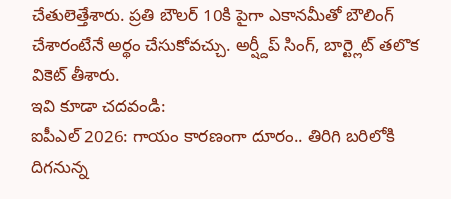చేతులెత్తేశారు. ప్రతి బౌలర్ 10కి పైగా ఎకానమీతో బౌలింగ్ చేశారంటేనే అర్థం చేసుకోవచ్చు. అర్ష్దీప్ సింగ్, బార్ట్లెట్ తలొక వికెట్ తీశారు.
ఇవి కూడా చదవండి:
ఐపీఎల్ 2026: గాయం కారణంగా దూరం.. తిరిగి బరిలోకి దిగనున్న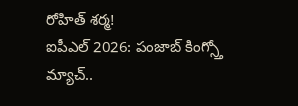రోహిత్ శర్మ!
ఐపీఎల్ 2026: పంజాబ్ కింగ్స్తో మ్యాచ్..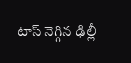టాస్ నెగ్గిన ఢిల్లీ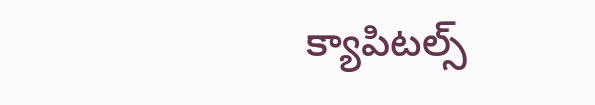క్యాపిటల్స్